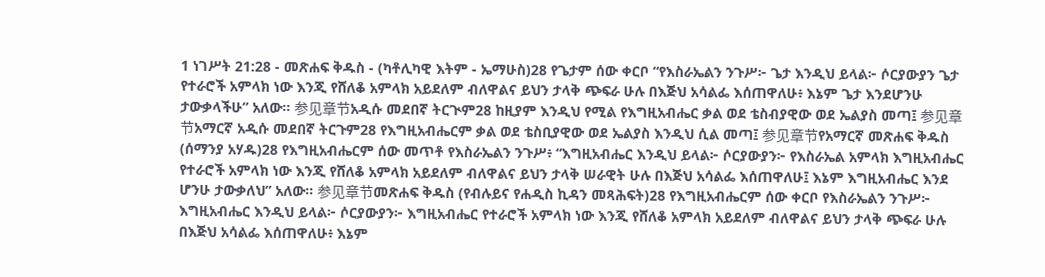1 ነገሥት 21:28 - መጽሐፍ ቅዱስ - (ካቶሊካዊ እትም - ኤማሁስ)28 የጌታም ሰው ቀርቦ “የእስራኤልን ንጉሥ፦ ጌታ እንዲህ ይላል፦ ሶርያውያን ጌታ የተራሮች አምላክ ነው እንጂ የሸለቆ አምላክ አይደለም ብለዋልና ይህን ታላቅ ጭፍራ ሁሉ በእጅህ አሳልፌ እሰጠዋለሁ፥ እኔም ጌታ እንደሆንሁ ታውቃላችሁ” አለው። 参见章节አዲሱ መደበኛ ትርጒም28 ከዚያም እንዲህ የሚል የእግዚአብሔር ቃል ወደ ቴስብያዊው ወደ ኤልያስ መጣ፤ 参见章节አማርኛ አዲሱ መደበኛ ትርጉም28 የእግዚአብሔርም ቃል ወደ ቴስቢያዊው ወደ ኤልያስ እንዲህ ሲል መጣ፤ 参见章节የአማርኛ መጽሐፍ ቅዱስ (ሰማንያ አሃዱ)28 የእግዚአብሔርም ሰው መጥቶ የእስራኤልን ንጉሥ፥ “እግዚአብሔር እንዲህ ይላል፦ ሶርያውያን፦ የእስራኤል አምላክ እግዚአብሔር የተራሮች አምላክ ነው እንጂ የሸለቆ አምላክ አይደለም ብለዋልና ይህን ታላቅ ሠራዊት ሁሉ በእጅህ አሳልፌ እሰጠዋለሁ፤ እኔም እግዚአብሔር እንደ ሆንሁ ታውቃለህ” አለው። 参见章节መጽሐፍ ቅዱስ (የብሉይና የሐዲስ ኪዳን መጻሕፍት)28 የእግዚአብሔርም ሰው ቀርቦ የእስራኤልን ንጉሥ፦ እግዚአብሔር እንዲህ ይላል፦ ሶርያውያን፦ እግዚአብሔር የተራሮች አምላክ ነው እንጂ የሸለቆ አምላክ አይደለም ብለዋልና ይህን ታላቅ ጭፍራ ሁሉ በእጅህ አሳልፌ እሰጠዋለሁ፥ እኔም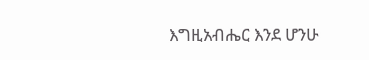እግዚአብሔር እንደ ሆንሁ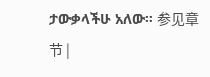ታውቃላችሁ አለው። 参见章节 |